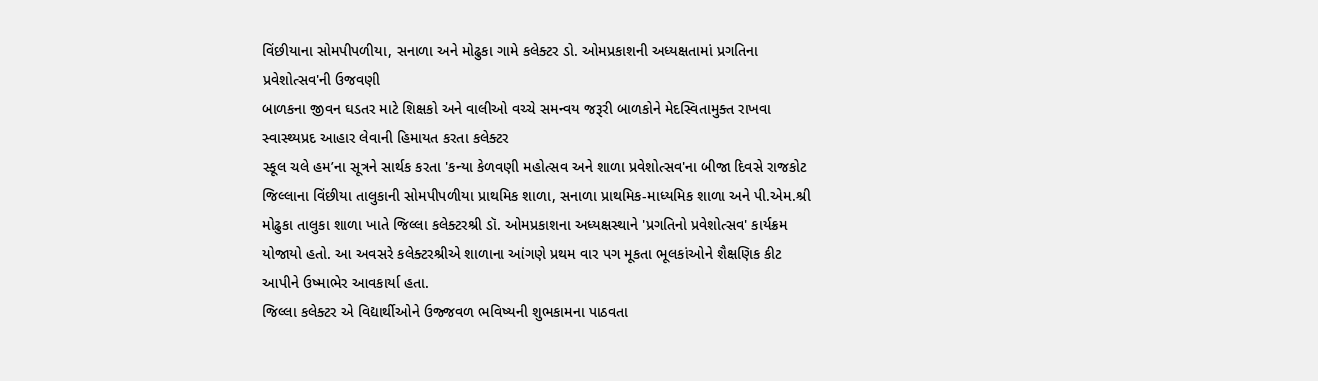વિંછીયાના સોમપીપળીયા, સનાળા અને મોઢુકા ગામે કલેક્ટર ડો. ઓમપ્રકાશની અધ્યક્ષતામાં પ્રગતિના પ્રવેશોત્સવ'ની ઉજવણી
બાળકના જીવન ઘડતર માટે શિક્ષકો અને વાલીઓ વચ્ચે સમન્વય જરૂરી બાળકોને મેદસ્વિતામુક્ત રાખવા સ્વાસ્થ્યપ્રદ આહાર લેવાની હિમાયત કરતા કલેક્ટર
સ્કૂલ ચલે હમ’ના સૂત્રને સાર્થક કરતા 'કન્યા કેળવણી મહોત્સવ અને શાળા પ્રવેશોત્સવ'ના બીજા દિવસે રાજકોટ જિલ્લાના વિંછીયા તાલુકાની સોમપીપળીયા પ્રાથમિક શાળા, સનાળા પ્રાથમિક-માધ્યમિક શાળા અને પી.એમ.શ્રી મોઢુકા તાલુકા શાળા ખાતે જિલ્લા કલેક્ટરશ્રી ડૉ. ઓમપ્રકાશના અધ્યક્ષસ્થાને 'પ્રગતિનો પ્રવેશોત્સવ' કાર્યક્રમ
યોજાયો હતો. આ અવસરે કલેક્ટરશ્રીએ શાળાના આંગણે પ્રથમ વાર પગ મૂકતા ભૂલકાંઓને શૈક્ષણિક કીટ આપીને ઉષ્માભેર આવકાર્યા હતા.
જિલ્લા કલેક્ટર એ વિદ્યાર્થીઓને ઉજ્જવળ ભવિષ્યની શુભકામના પાઠવતા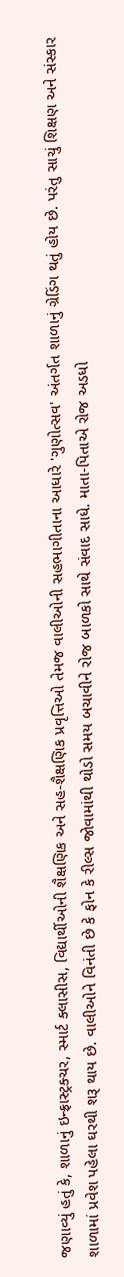જણાવ્યું હતું કે, શાળાનું ઇન્ફ્રાસ્ટ્રક્ચર, સ્માર્ટ ક્લાસીસ, વિદ્યાર્થીઓની શૈક્ષણિક અને સહ-શૈક્ષણિક પ્રવૃત્તિઓ તેમજ વાલીઓની સહભાગીતાના આધારે 'ગુણોત્સવ' અંતર્ગત શાળાનું ગ્રેડિંગ થતું હોય છે. પરંતુ સાચું શિક્ષણ અને સંસ્કાર શાળામાં પ્રવેશ પહેલા ઘરથી શરૂ થાય છે. વાલીઓને વિનંતી છે કે ફોન કે રીલ્સ જોવામાંથી થોડો સમય બચાવીને રોજ બાળકો સાથે સંવાદ સાધે. માતા-પિતાએ રોજ અડધો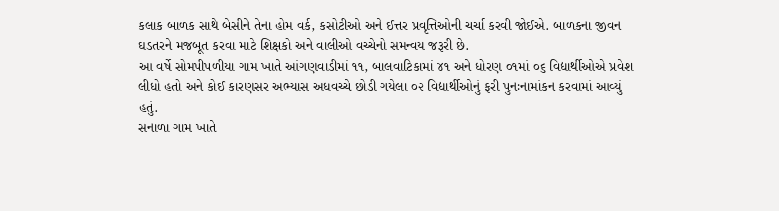કલાક બાળક સાથે બેસીને તેના હોમ વર્ક, કસોટીઓ અને ઈત્તર પ્રવૃત્તિઓની ચર્ચા કરવી જોઈએ. બાળકના જીવન ઘડતરને મજબૂત કરવા માટે શિક્ષકો અને વાલીઓ વચ્ચેનો સમન્વય જરૂરી છે.
આ વર્ષે સોમપીપળીયા ગામ ખાતે આંગણવાડીમાં ૧૧, બાલવાટિકામાં ૪૧ અને ધોરણ ૦૧માં ૦૬ વિદ્યાર્થીઓએ પ્રવેશ લીધો હતો અને કોઈ કારણસર અભ્યાસ અધવચ્ચે છોડી ગયેલા ૦૨ વિદ્યાર્થીઓનું ફરી પુનઃનામાંકન કરવામાં આવ્યું હતું.
સનાળા ગામ ખાતે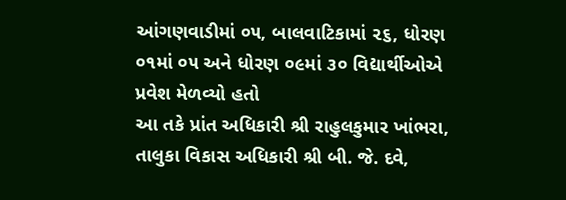આંગણવાડીમાં ૦૫, બાલવાટિકામાં ૨૬, ધોરણ ૦૧માં ૦૫ અને ધોરણ ૦૯માં ૩૦ વિદ્યાર્થીઓએ પ્રવેશ મેળવ્યો હતો
આ તકે પ્રાંત અધિકારી શ્રી રાહુલકુમાર ખાંભરા, તાલુકા વિકાસ અધિકારી શ્રી બી. જે. દવે,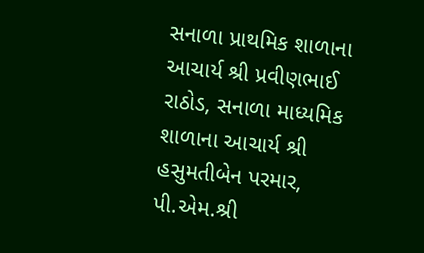સનાળા પ્રાથમિક શાળાના આચાર્ય શ્રી પ્રવીણભાઈ રાઠોડ, સનાળા માધ્યમિક શાળાના આચાર્ય શ્રી હસુમતીબેન પરમાર, પી.એમ.શ્રી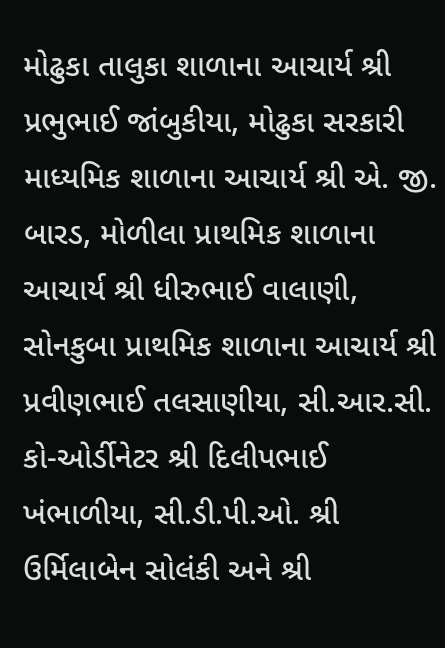મોઢુકા તાલુકા શાળાના આચાર્ય શ્રી પ્રભુભાઈ જાંબુકીયા, મોઢુકા સરકારી માધ્યમિક શાળાના આચાર્ય શ્રી એ. જી. બારડ, મોળીલા પ્રાથમિક શાળાના આચાર્ય શ્રી ધીરુભાઈ વાલાણી, સોનકુબા પ્રાથમિક શાળાના આચાર્ય શ્રી પ્રવીણભાઈ તલસાણીયા, સી.આર.સી. કો-ઓર્ડીનેટર શ્રી દિલીપભાઈ ખંભાળીયા, સી.ડી.પી.ઓ. શ્રી ઉર્મિલાબેન સોલંકી અને શ્રી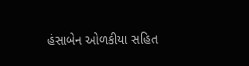હંસાબેન ઓળકીયા સહિત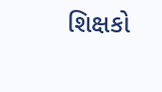શિક્ષકો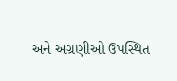અને અગ્રણીઓ ઉપસ્થિત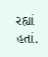રહ્યાં હતાં.